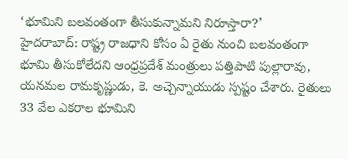‘భూమిని బలవంతంగా తీసుకున్నామని నిరూస్తారా?’
హైదరాబాద్: రాష్ట్ర రాజధాని కోసం ఏ రైతు నుంచి బలవంతంగా భూమి తీసుకోలేదని ఆంధ్రప్రదేశ్ మంత్రులు పత్తిపాటి పుల్లారావు, యనమల రామకృష్ణుడు, కె. అచ్చెన్నాయుడు స్పష్టం చేశారు. రైతులు 33 వేల ఎకరాల భూమిని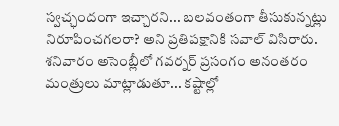స్వచ్ఛందంగా ఇచ్చారని... బలవంతంగా తీసుకున్నట్లు నిరూపించగలరా? అని ప్రతిపక్షానికి సవాల్ విసిరారు.
శనివారం అసెంబ్లీలో గవర్నర్ ప్రసంగం అనంతరం మంత్రులు మాట్లాడుతూ... కష్టాల్లో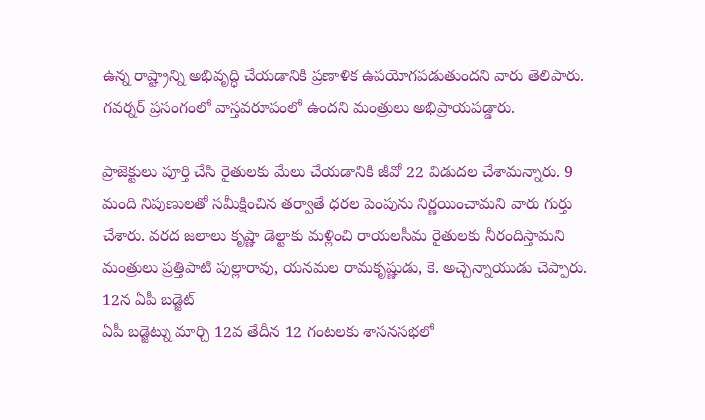ఉన్న రాష్ట్రాన్ని అభివృద్ధి చేయడానికి ప్రణాళిక ఉపయోగపడుతుందని వారు తెలిపారు. గవర్నర్ ప్రసంగంలో వాస్తవరూపంలో ఉందని మంత్రులు అభిప్రాయపడ్డారు.

ప్రాజెక్టులు పూర్తి చేసి రైతులకు మేలు చేయడానికి జీవో 22 విడుదల చేశామన్నారు. 9 మంది నిపుణులతో సమీక్షించిన తర్వాతే ధరల పెంపును నిర్ణయించామని వారు గుర్తు చేశారు. వరద జలాలు కృష్ణా డెల్టాకు మళ్లించి రాయలసీమ రైతులకు నీరందిస్తామని మంత్రులు ప్రత్తిపాటి పుల్లారావు, యనమల రామకృష్ణుడు, కె. అచ్చెన్నాయుడు చెప్పారు.
12న ఏపీ బడ్జెట్
ఏపీ బడ్జెట్ను మార్చి 12వ తేదీన 12 గంటలకు శాసనసభలో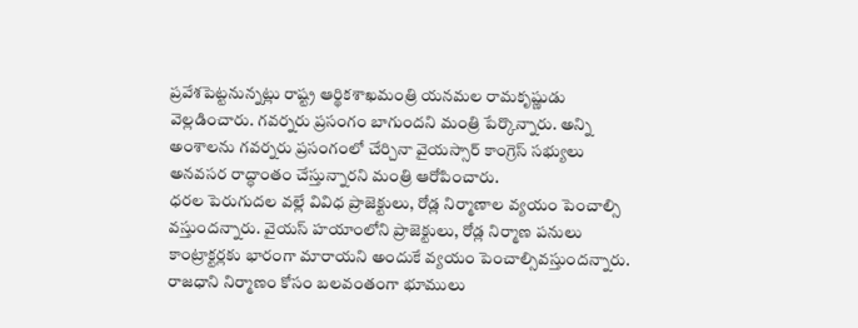ప్రవేశపెట్టనున్నట్లు రాష్ట్ర ఆర్థికశాఖమంత్రి యనమల రామకృష్ణుడు వెల్లడించారు. గవర్నరు ప్రసంగం బాగుందని మంత్రి పేర్కొన్నారు. అన్ని అంశాలను గవర్నరు ప్రసంగంలో చేర్చినా వైయస్సార్ కాంగ్రెస్ సభ్యులు అనవసర రాద్ధాంతం చేస్తున్నారని మంత్రి ఆరోపించారు.
ధరల పెరుగుదల వల్లే వివిధ ప్రాజెక్టులు, రోడ్ల నిర్మాణాల వ్యయం పెంచాల్సి వస్తుందన్నారు. వైయస్ హయాంలోని ప్రాజెక్టులు, రోడ్ల నిర్మాణ పనులు కాంట్రాక్టర్లకు భారంగా మారాయని అందుకే వ్యయం పెంచాల్సివస్తుందన్నారు. రాజధాని నిర్మాణం కోసం బలవంతంగా భూములు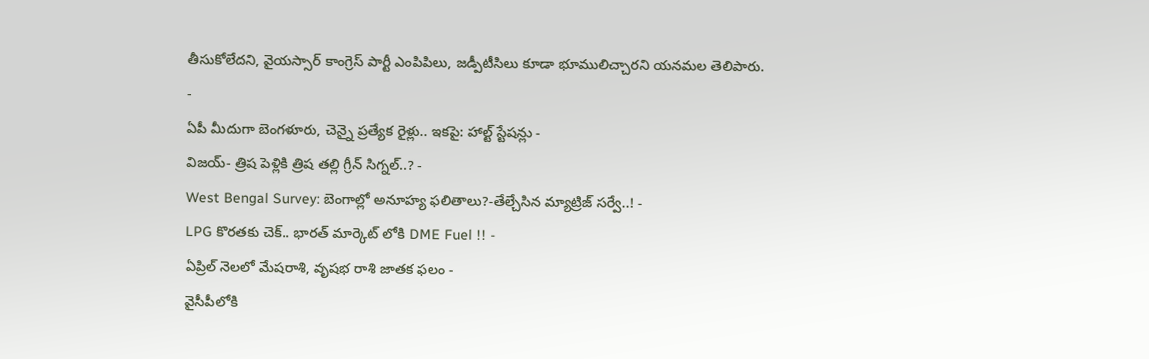తీసుకోలేదని, వైయస్సార్ కాంగ్రెస్ పార్టీ ఎంపిపిలు, జడ్పీటీసిలు కూడా భూములిచ్చారని యనమల తెలిపారు.
-
ఏపీ మీదుగా బెంగళూరు, చెన్నై ప్రత్యేక రైళ్లు.. ఇకపై: హాల్ట్ స్టేషన్లు -
విజయ్- త్రిష పెళ్లికి త్రిష తల్లి గ్రీన్ సిగ్నల్..? -
West Bengal Survey: బెంగాల్లో అనూహ్య ఫలితాలు?-తేల్చేసిన మ్యాట్రిజ్ సర్వే..! -
LPG కొరతకు చెక్.. భారత్ మార్కెట్ లోకి DME Fuel !! -
ఏప్రిల్ నెలలో మేషరాశి, వృషభ రాశి జాతక ఫలం -
వైసీపీలోకి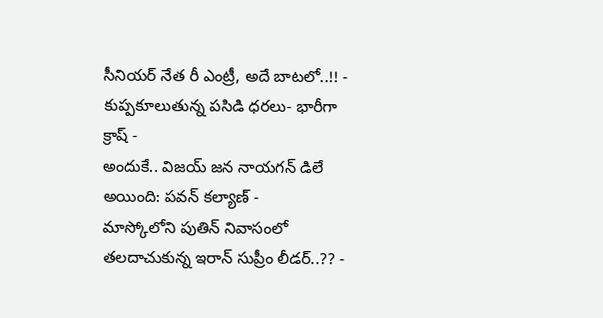సీనియర్ నేత రీ ఎంట్రీ, అదే బాటలో..!! -
కుప్పకూలుతున్న పసిడి ధరలు- భారీగా క్రాష్ -
అందుకే.. విజయ్ జన నాయగన్ డిలే అయింది: పవన్ కల్యాణ్ -
మాస్కోలోని పుతిన్ నివాసంలో తలదాచుకున్న ఇరాన్ సుప్రీం లీడర్..?? -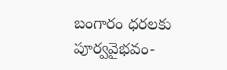బంగారం ధరలకు పూర్వవైభవం-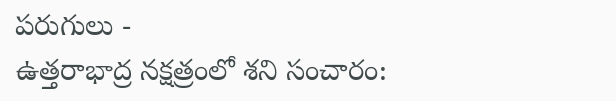పరుగులు -
ఉత్తరాభాద్ర నక్షత్రంలో శని సంచారం: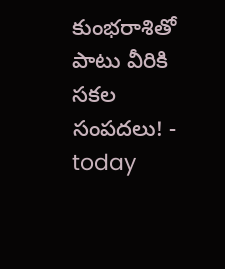కుంభరాశితో పాటు వీరికి సకల సంపదలు! -
today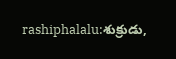rashiphalalu:శుక్రుడు,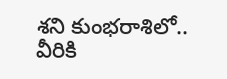శని కుంభరాశిలో.. వీరికి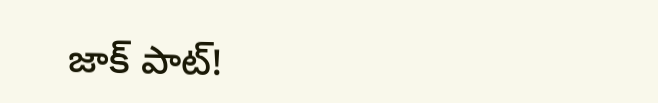జాక్ పాట్!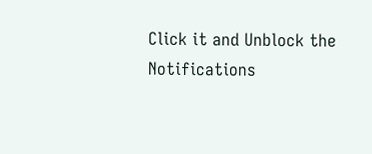Click it and Unblock the Notifications